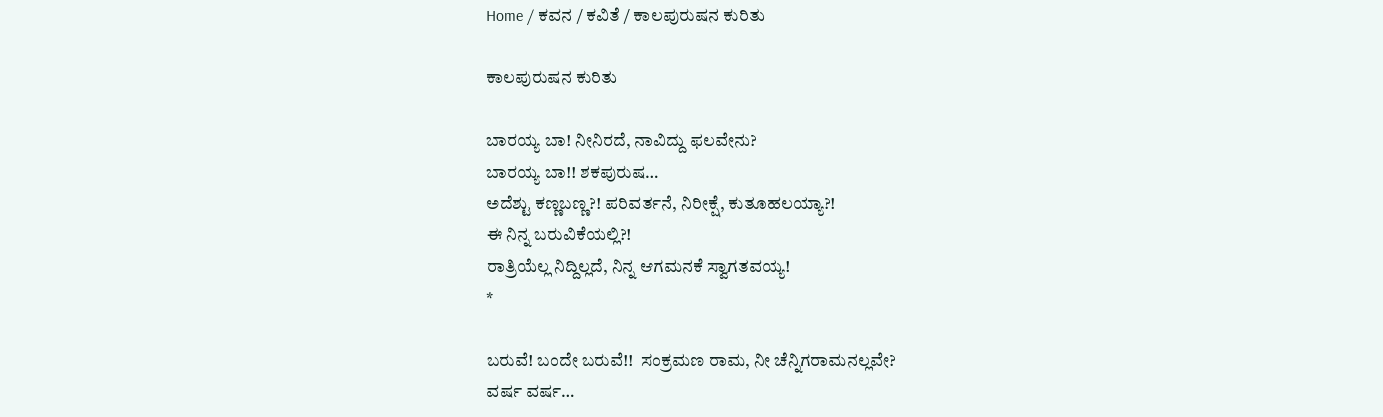Home / ಕವನ / ಕವಿತೆ / ಕಾಲಪುರುಷನ ಕುರಿತು

ಕಾಲಪುರುಷನ ಕುರಿತು

ಬಾರಯ್ಯ ಬಾ! ನೀನಿರದೆ, ನಾವಿದ್ದು ಫಲವೇನು?
ಬಾರಯ್ಯ ಬಾ!! ಶಕಪುರುಷ…
ಅದೆಶ್ಟು ಕಣ್ಣಬಣ್ಣ?! ಪರಿವರ್ತನೆ, ನಿರೀಕ್ಷೆ, ಕುತೂಹಲಯ್ಯಾ?!
ಈ ನಿನ್ನ ಬರುವಿಕೆಯಲ್ಲಿ?!
ರಾತ್ರಿಯೆಲ್ಲ ನಿದ್ದಿಲ್ಲದೆ, ನಿನ್ನ ಆಗಮನಕೆ ಸ್ವಾಗತವಯ್ಯ!
*

ಬರುವೆ! ಬಂದೇ ಬರುವೆ!!  ಸಂಕ್ರಮಣ ರಾಮ, ನೀ ಚೆನ್ನಿಗರಾಮನಲ್ಲವೇ?
ವರ್ಷ ವರ್ಷ…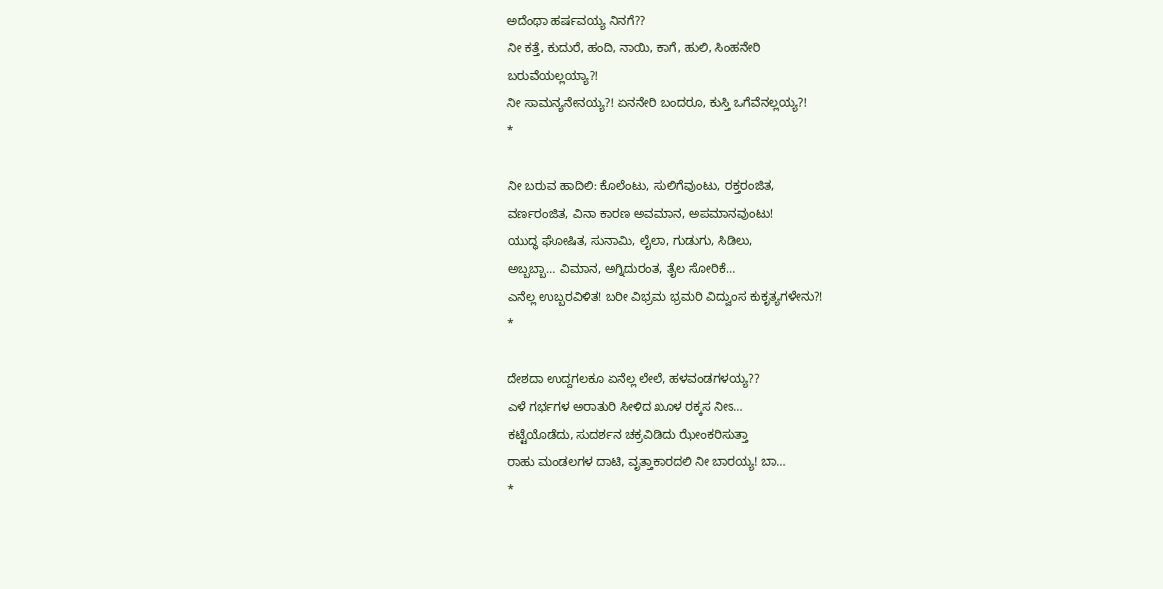ಅದೆಂಥಾ ಹರ್ಷವಯ್ಯ ನಿನಗೆ??
ನೀ ಕತ್ತೆ, ಕುದುರೆ, ಹಂದಿ, ನಾಯಿ, ಕಾಗೆ, ಹುಲಿ, ಸಿಂಹನೇರಿ
ಬರುವೆಯಲ್ಲಯ್ಯಾ?!
ನೀ ಸಾಮನ್ಯನೇನಯ್ಯ?! ಏನನೇರಿ ಬಂದರೂ, ಕುಸ್ತಿ ಒಗೆವೆನಲ್ಲಯ್ಯ?!
*

ನೀ ಬರುವ ಹಾದಿಲಿ: ಕೊಲೆಂಟು, ಸುಲಿಗೆವುಂಟು, ರಕ್ತರಂಜಿತ,
ವರ್ಣರಂಜಿತ, ವಿನಾ ಕಾರಣ ಅವಮಾನ, ಅಪಮಾನವುಂಟು!
ಯುದ್ಧ ಘೋಷಿತ, ಸುನಾಮಿ, ಲೈಲಾ, ಗುಡುಗು, ಸಿಡಿಲು,
ಅಬ್ಬಬ್ಬಾ… ವಿಮಾನ, ಅಗ್ನಿದುರಂತ, ತೈಲ ಸೋರಿಕೆ…
ಎನೆಲ್ಲ ಉಬ್ಬರವಿಳಿತ! ಬರೀ ವಿಭ್ರಮ ಭ್ರಮರಿ ವಿದ್ವುಂಸ ಕುಕೃತ್ಯಗಳೇನು?!
*

ದೇಶದಾ ಉದ್ದಗಲಕೂ ಏನೆಲ್ಲ ಲೇಲೆ, ಹಳವಂಡಗಳಯ್ಯ??
ಎಳೆ ಗರ್ಭಗಳ ಅರಾತುರಿ ಸೀಳಿದ ಖೂಳ ರಕ್ಕಸ ನೀಽ…
ಕಟ್ಟೆಯೊಡೆದು, ಸುದರ್ಶನ ಚಕ್ರವಿಡಿದು ಝೇಂಕರಿಸುತ್ತಾ
ರಾಹು ಮಂಡಲಗಳ ದಾಟಿ, ವೃತ್ತಾಕಾರದಲಿ ನೀ ಬಾರಯ್ಯ! ಬಾ…
*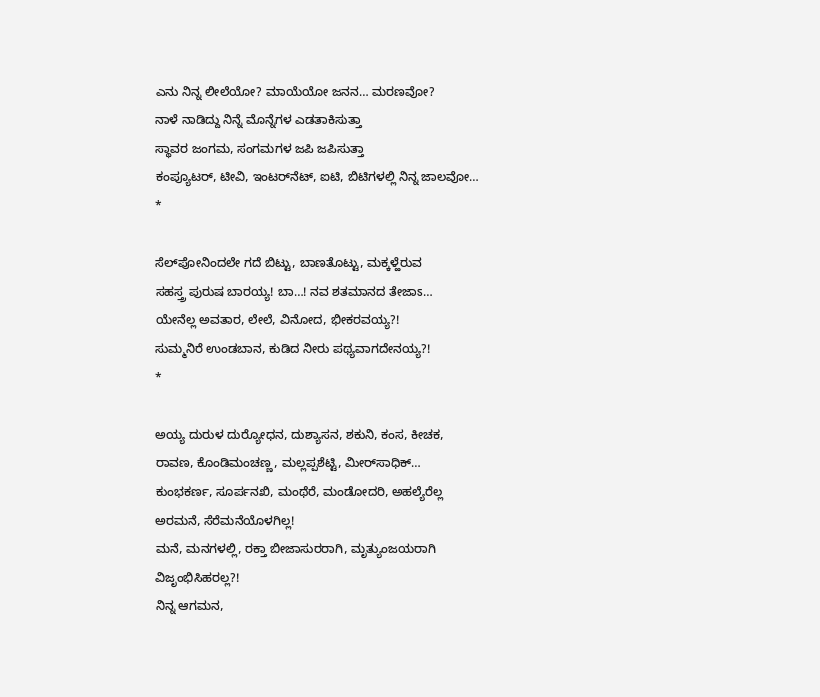ಎನು ನಿನ್ನ ಲೀಲೆಯೋ? ಮಾಯೆಯೋ ಜನನ… ಮರಣವೋ?
ನಾಳೆ ನಾಡಿದ್ದು ನಿನ್ನೆ ಮೊನ್ನೆಗಳ ಎಡತಾಕಿಸುತ್ತಾ
ಸ್ಥಾವರ ಜಂಗಮ, ಸಂಗಮಗಳ ಜಪಿ ಜಪಿಸುತ್ತಾ
ಕಂಪ್ಯೂಟರ್‍, ಟೀವಿ, ಇಂಟರ್‌ನೆಟ್, ಐಟಿ, ಬಿಟಿಗಳಲ್ಲಿ ನಿನ್ನ ಜಾಲವೋ…
*

ಸೆಲ್‌ಪೋನಿಂದಲೇ ಗದೆ ಬಿಟ್ಟು, ಬಾಣತೊಟ್ಟು, ಮಕ್ಕಳ್ಹೆರುವ
ಸಹಸ್ತ್ರ ಪುರುಷ ಬಾರಯ್ಯ! ಬಾ…! ನವ ಶತಮಾನದ ತೇಜಾಽ…
ಯೇನೆಲ್ಲ ಅವತಾರ, ಲೇಲೆ, ವಿನೋದ, ಭೀಕರವಯ್ಯ?!
ಸುಮ್ಮನಿರೆ ಉಂಡಬಾನ, ಕುಡಿದ ನೀರು ಪಥ್ಯವಾಗದೇನಯ್ಯ?!
*

ಅಯ್ಯ ದುರುಳ ದುರ್‍ಯೋಧನ, ದುಶ್ಯಾಸನ, ಶಕುನಿ, ಕಂಸ, ಕೀಚಕ,
ರಾವಣ, ಕೊಂಡಿಮಂಚಣ್ಣ, ಮಲ್ಲಪ್ಪಶೆಟ್ಟಿ, ಮೀರ್‌ಸಾಧಿಕ್…
ಕುಂಭಕರ್ಣ, ಸೂರ್ಪನಖಿ, ಮಂಥೆರೆ, ಮಂಡೋದರಿ, ಅಹಲ್ಯೆರೆಲ್ಲ
ಅರಮನೆ, ಸೆರೆಮನೆಯೊಳಗಿಲ್ಲ!
ಮನೆ, ಮನಗಳಲ್ಲಿ, ರಕ್ತಾ ಬೀಜಾಸುರರಾಗಿ, ಮೃತ್ಯುಂಜಯರಾಗಿ
ವಿಜೃಂಭಿಸಿಹರಲ್ಲ?!
ನಿನ್ನ ಆಗಮನ,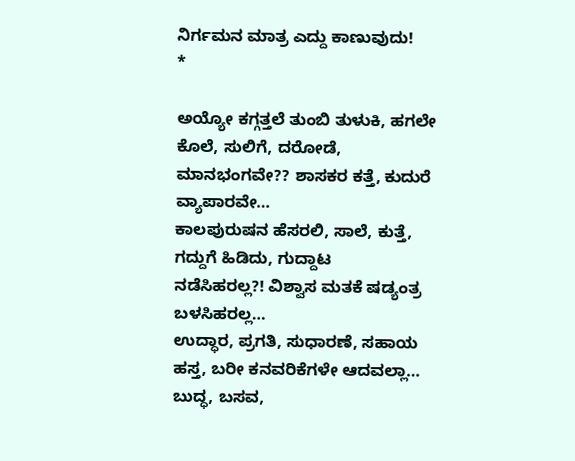ನಿರ್ಗಮನ ಮಾತ್ರ ಎದ್ದು ಕಾಣುವುದು!
*

ಅಯ್ಯೋ ಕಗ್ಗತ್ತಲೆ ತುಂಬಿ ತುಳುಕಿ, ಹಗಲೇ ಕೊಲೆ, ಸುಲಿಗೆ, ದರೋಡೆ,
ಮಾನಭಂಗವೇ?? ಶಾಸಕರ ಕತ್ತೆ, ಕುದುರೆ ವ್ಯಾಪಾರವೇ…
ಕಾಲಪುರುಷನ ಹೆಸರಲಿ, ಸಾಲೆ, ಕುತ್ತೆ, ಗದ್ದುಗೆ ಹಿಡಿದು, ಗುದ್ದಾಟ
ನಡೆಸಿಹರಲ್ಲ?! ವಿಶ್ವಾಸ ಮತಕೆ ಷಡ್ಯಂತ್ರ ಬಳಸಿಹರಲ್ಲ…
ಉದ್ಧಾರ, ಪ್ರಗತಿ, ಸುಧಾರಣೆ, ಸಹಾಯ ಹಸ್ತ, ಬರೀ ಕನವರಿಕೆಗಳೇ ಆದವಲ್ಲಾ…
ಬುದ್ಧ, ಬಸವ,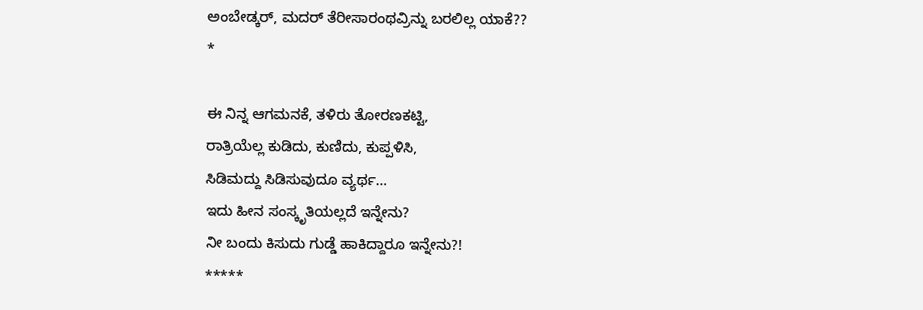ಅಂಬೇಡ್ಕರ್‍, ಮದರ್‍ ತೆರೀಸಾರಂಥವ್ರಿನ್ನು ಬರಲಿಲ್ಲ ಯಾಕೆ??
*

ಈ ನಿನ್ನ ಆಗಮನಕೆ, ತಳಿರು ತೋರಣಕಟ್ಟಿ,
ರಾತ್ರಿಯೆಲ್ಲ ಕುಡಿದು, ಕುಣಿದು, ಕುಪ್ಪಳಿಸಿ,
ಸಿಡಿಮದ್ದು ಸಿಡಿಸುವುದೂ ವ್ಯರ್ಥ…
ಇದು ಹೀನ ಸಂಸ್ಕೃತಿಯಲ್ಲದೆ ಇನ್ನೇನು?
ನೀ ಬಂದು ಕಿಸುದು ಗುಡ್ಡೆ ಹಾಕಿದ್ದಾರೂ ಇನ್ನೇನು?!
*****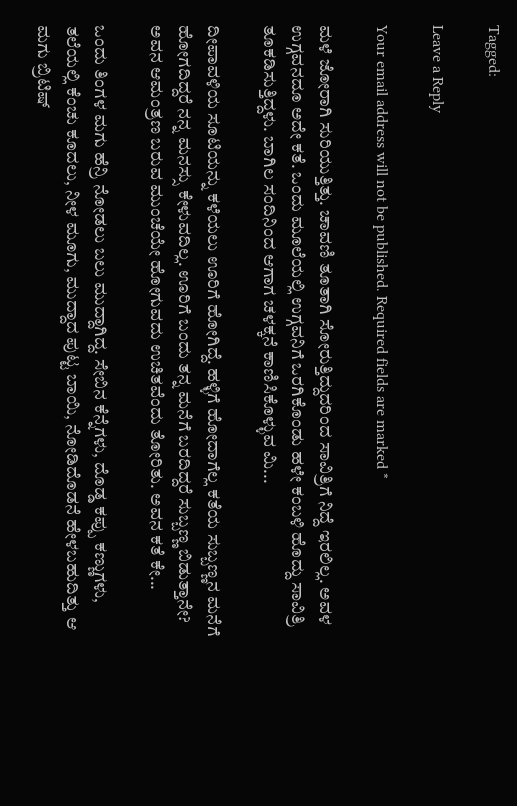Tagged:

Leave a Reply

Your email address will not be published. Required fields are marked *

ಮಳೆ ಜೋರಾಗಿ ಸುರಿಯುತ್ತಿತ್ತು. ಚಾವಣಿ ತೂತಾಗಿ ಸೋರುತ್ತಿದ್ದುದರಿಂದ ಸಾವಿತ್ರಿಗೆ ನಿದ್ದೆ ಇರಲಿಲ್ಲ. ಅವಳ ಉಗ್ಗವನದೂ ಅದೇ ಕತೆ. ಒಂದು ಮೂಲೆಯಲ್ಲಿ ಉಗ್ಗವನಿಗೆ ಒರಗಿಕೊಂಡು ಹಳೇ ಕಂಬಳಿ ಹೊದ್ದು ಸಾವಿತ್ರಿ ತೂಕಡಿಸುತ್ತಿದ್ದಳು. ಬಾಗಿಲ ಸಂದಿನಿಂದ ಆಗಾಗ ಚಳಕ್ಕನೆ ಕಾಣಿಸಿಕೊಳ್ಳುವ ಮಿ...

ದೀಪಾವಳಿಯ ಸೂಟಿಯನ್ನು ಕಳೆಯಲು ಊರಿಗೆ ಹೋಗಿದ್ದೆ. ಹಳ್ಳಿಗೆ ಹೋದಾಗೆಲ್ಲ ಕತೆಯ ಸುಬ್ಬಣ್ಣನ ಮನೆಗೆ ಹೋಗದಿದ್ದರೆ ನನ್ನ ಮನಸ್ಸು ಕೇಳುವದಿಲ್ಲ. ಊರಿಗೆ ಬಂದು ತನ್ನ ಮನೆಗೆ ಬರದಿದ್ದರೆ ಸುಬ್ಬಣ್ಣ ಬಿಡುತ್ತಾನೇ? ಅವನ ಆಮಂತ್ರಣ ಬರುವ ಮುಂಚೆಯೇ ಹೋಗುವದು ಉಚಿತವೆಂದು ತೋರಿತು. ಅವನ ಕತೆ ಕೇ...

ಒಂದು ತಿಂಗಳ ಮಗು ಹೆನ್ರಿ ನೋಡಲು ಬಲು ಮುದ್ದಾಗಿದ್ದ. ಸೇಬಿನ ಕೆನ್ನೆಗಳು, ದೊಡ್ಡ ಕಪ್ಪು ಕಣ್ಣುಗಳು, ತಲೆಯಲ್ಲಿ ಕೆಂಚು ಕೂದಲು, ನೀಳ ಮೂಗು, ಮುದ್ದಾದ ಪುಟ್ಟ ಬಾಯಿ, ನೋಡಿದೊಡನೆ ಹೇಳಬಹುದಿತ್ತು ಆ ಮಗು ಬ್ರಿಟಿಷ್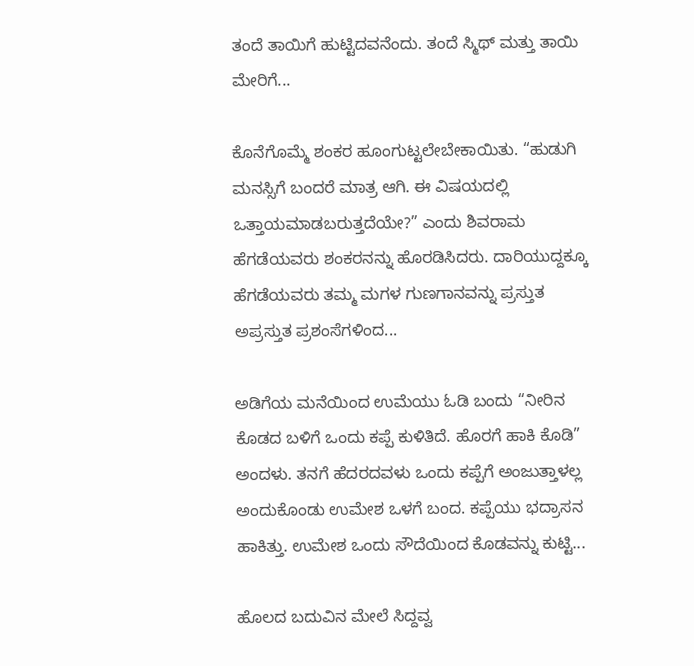ತಂದೆ ತಾಯಿಗೆ ಹುಟ್ಟಿದವನೆಂದು. ತಂದೆ ಸ್ಮಿಥ್ ಮತ್ತು ತಾಯಿ ಮೇರಿಗೆ...

ಕೊನೆಗೊಮ್ಮೆ ಶಂಕರ ಹೂಂಗುಟ್ಟಲೇಬೇಕಾಯಿತು. “ಹುಡುಗಿ ಮನಸ್ಸಿಗೆ ಬಂದರೆ ಮಾತ್ರ ಆಗಿ. ಈ ವಿಷಯದಲ್ಲಿ ಒತ್ತಾಯಮಾಡಬರುತ್ತದೆಯೇ?” ಎಂದು ಶಿವರಾಮ ಹೆಗಡೆಯವರು ಶಂಕರನನ್ನು ಹೊರಡಿಸಿದರು. ದಾರಿಯುದ್ದಕ್ಕೂ ಹೆಗಡೆಯವರು ತಮ್ಮ ಮಗಳ ಗುಣಗಾನವನ್ನು ಪ್ರಸ್ತುತ ಅಪ್ರಸ್ತುತ ಪ್ರಶಂಸೆಗಳಿಂದ...

ಅಡಿಗೆಯ ಮನೆಯಿಂದ ಉಮೆಯು ಓಡಿ ಬಂದು “ನೀರಿನ ಕೊಡದ ಬಳಿಗೆ ಒಂದು ಕಪ್ಪೆ ಕುಳಿತಿದೆ. ಹೊರಗೆ ಹಾಕಿ ಕೊಡಿ” ಅಂದಳು. ತನಗೆ ಹೆದರದವಳು ಒಂದು ಕಪ್ಪೆಗೆ ಅಂಜುತ್ತಾಳಲ್ಲ ಅಂದುಕೊಂಡು ಉಮೇಶ ಒಳಗೆ ಬಂದ. ಕಪ್ಪೆಯು ಭದ್ರಾಸನ ಹಾಕಿತ್ತು. ಉಮೇಶ ಒಂದು ಸೌದೆಯಿಂದ ಕೊಡವನ್ನು ಕುಟ್ಟಿ...

ಹೊಲದ ಬದುವಿನ ಮೇಲೆ ಸಿದ್ದವ್ವ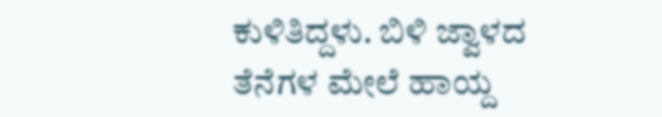ಕುಳಿತಿದ್ದಳು. ಬಿಳಿ ಜ್ವಾಳದ ತೆನೆಗಳ ಮೇಲೆ ಹಾಯ್ದ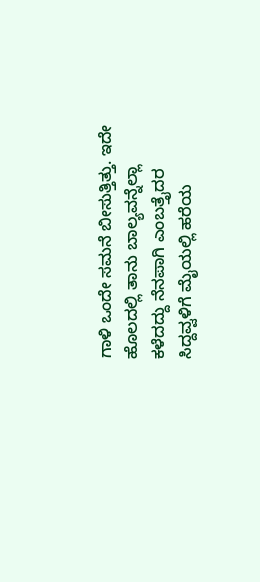ಗಾಳಿ ಒಂದೇ ಸಮನೆ ಬೀಸುತ್ತಿತ್ತು. ಇದೇ ಹೊಲದಲ್ಲಿ ತಾನು ಬಾಲ್ಯವನ್ನೆಲ್ಲಾ ಕಳೆದದ್ದು ನೆನಪಾಗಿ ಎಂಬತ್ತೈದರ ಸಿದ್ದವ್ವಳಿಗೆ ಮೈಯಲ್ಲಿ ಹರೆಯ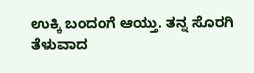ಉಕ್ಕಿ ಬಂದಂಗೆ ಆಯ್ತು. ತನ್ನ ಸೊರಗಿ ತೆಳುವಾದ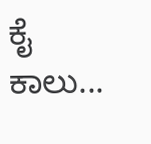ಕೈ ಕಾಲು...